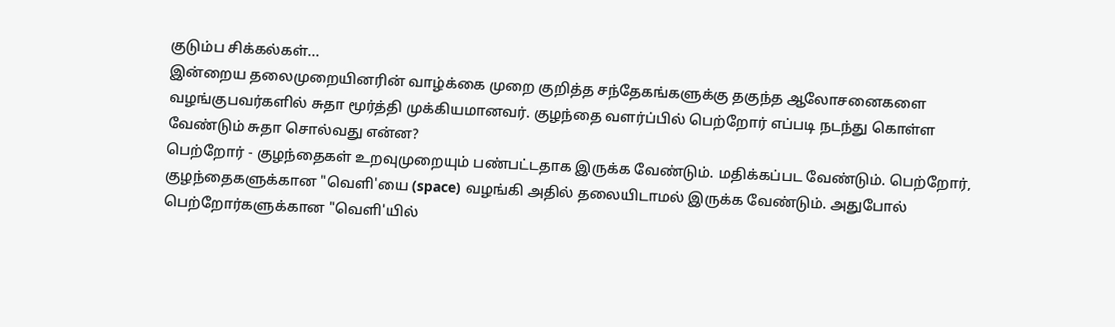குடும்ப சிக்கல்கள்...
இன்றைய தலைமுறையினரின் வாழ்க்கை முறை குறித்த சந்தேகங்களுக்கு தகுந்த ஆலோசனைகளை வழங்குபவர்களில் சுதா மூர்த்தி முக்கியமானவர். குழந்தை வளர்ப்பில் பெற்றோர் எப்படி நடந்து கொள்ள வேண்டும் சுதா சொல்வது என்ன?
பெற்றோர் - குழந்தைகள் உறவுமுறையும் பண்பட்டதாக இருக்க வேண்டும். மதிக்கப்பட வேண்டும். பெற்றோர், குழந்தைகளுக்கான "வெளி'யை (space) வழங்கி அதில் தலையிடாமல் இருக்க வேண்டும். அதுபோல் பெற்றோர்களுக்கான "வெளி'யில்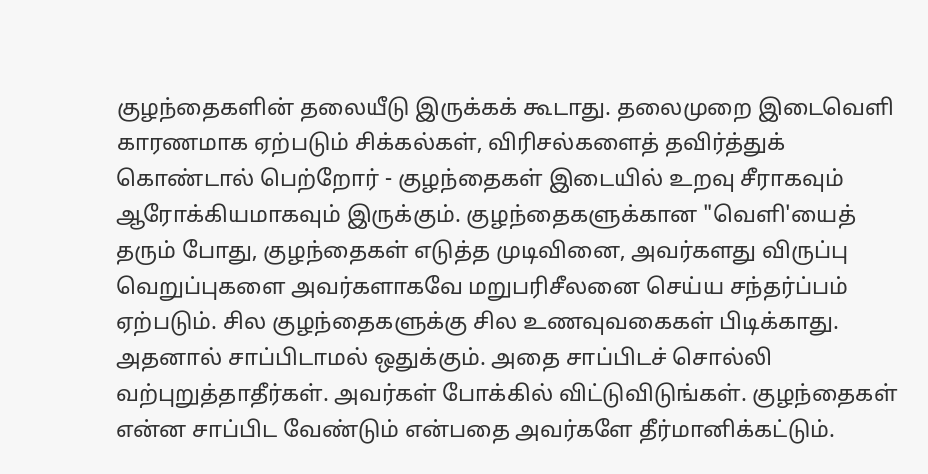குழந்தைகளின் தலையீடு இருக்கக் கூடாது. தலைமுறை இடைவெளி காரணமாக ஏற்படும் சிக்கல்கள், விரிசல்களைத் தவிர்த்துக் கொண்டால் பெற்றோர் - குழந்தைகள் இடையில் உறவு சீராகவும் ஆரோக்கியமாகவும் இருக்கும். குழந்தைகளுக்கான "வெளி'யைத் தரும் போது, குழந்தைகள் எடுத்த முடிவினை, அவர்களது விருப்பு வெறுப்புகளை அவர்களாகவே மறுபரிசீலனை செய்ய சந்தர்ப்பம் ஏற்படும். சில குழந்தைகளுக்கு சில உணவுவகைகள் பிடிக்காது. அதனால் சாப்பிடாமல் ஒதுக்கும். அதை சாப்பிடச் சொல்லி வற்புறுத்தாதீர்கள். அவர்கள் போக்கில் விட்டுவிடுங்கள். குழந்தைகள் என்ன சாப்பிட வேண்டும் என்பதை அவர்களே தீர்மானிக்கட்டும்.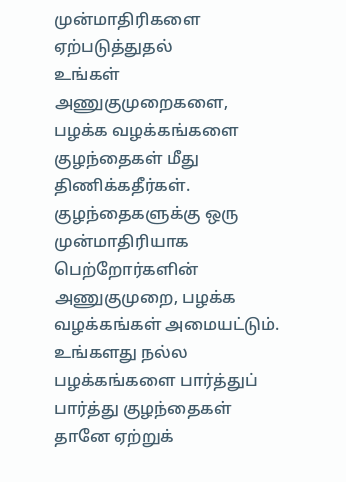முன்மாதிரிகளை ஏற்படுத்துதல்
உங்கள் அணுகுமுறைகளை, பழக்க வழக்கங்களை குழந்தைகள் மீது திணிக்கதீர்கள். குழந்தைகளுக்கு ஒரு முன்மாதிரியாக பெற்றோர்களின் அணுகுமுறை, பழக்க வழக்கங்கள் அமையட்டும். உங்களது நல்ல பழக்கங்களை பார்த்துப் பார்த்து குழந்தைகள் தானே ஏற்றுக்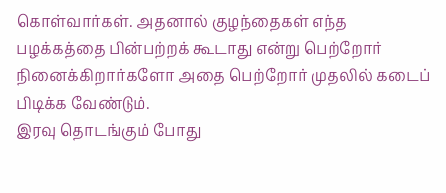கொள்வார்கள். அதனால் குழந்தைகள் எந்த பழக்கத்தை பின்பற்றக் கூடாது என்று பெற்றோர் நினைக்கிறார்களோ அதை பெற்றோர் முதலில் கடைப் பிடிக்க வேண்டும்.
இரவு தொடங்கும் போது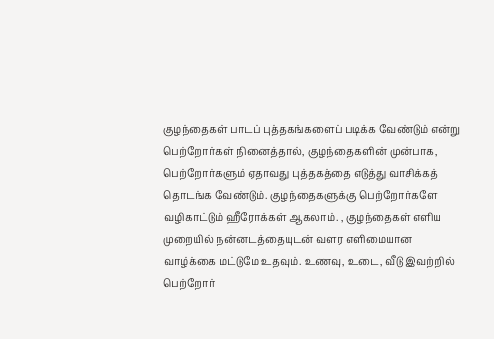குழந்தைகள் பாடப் புத்தகங்களைப் படிக்க வேண்டும் என்று பெற்றோர்கள் நினைத்தால், குழந்தைகளின் முன்பாக, பெற்றோர்களும் ஏதாவது புத்தகத்தை எடுத்து வாசிக்கத் தொடங்க வேண்டும். குழந்தைகளுக்கு பெற்றோர்களே வழிகாட்டும் ஹீரோக்கள் ஆகலாம். , குழந்தைகள் எளிய முறையில் நன்னடத்தையுடன் வளர எளிமையான வாழ்க்கை மட்டுமே உதவும். உணவு, உடை, வீடு இவற்றில் பெற்றோர்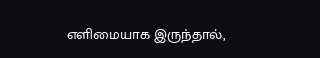எளிமையாக இருந்தால்,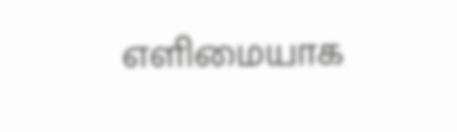எளிமையாக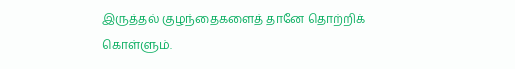இருத்தல் குழந்தைகளைத் தானே தொற்றிக் கொள்ளும்.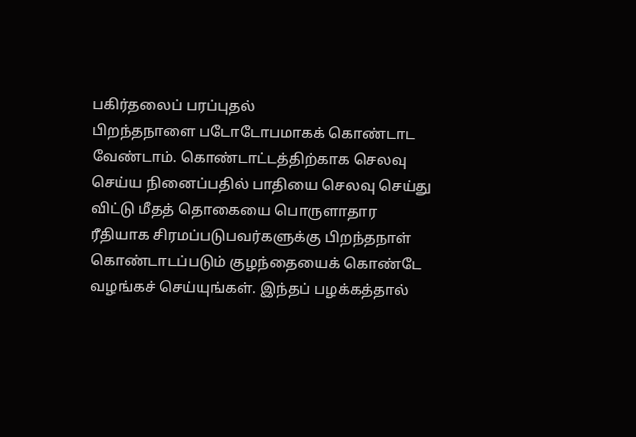பகிர்தலைப் பரப்புதல்
பிறந்தநாளை படோடோபமாகக் கொண்டாட வேண்டாம். கொண்டாட்டத்திற்காக செலவு செய்ய நினைப்பதில் பாதியை செலவு செய்து விட்டு மீதத் தொகையை பொருளாதார ரீதியாக சிரமப்படுபவர்களுக்கு பிறந்தநாள் கொண்டாடப்படும் குழந்தையைக் கொண்டே வழங்கச் செய்யுங்கள். இந்தப் பழக்கத்தால்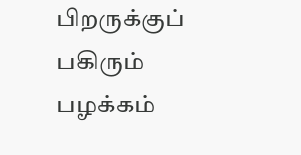பிறருக்குப் பகிரும் பழக்கம்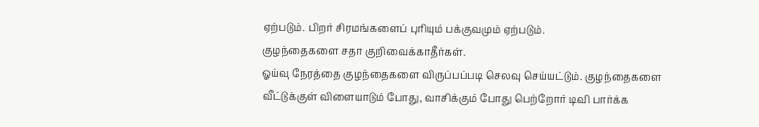ஏற்படும். பிறர் சிரமங்களைப் புரியும் பக்குவமும் ஏற்படும்.
குழந்தைகளை சதா குறிவைக்காதீர்கள்.
ஓய்வு நேரத்தை குழந்தைகளை விருப்பப்படி செலவு செய்யட்டும். குழந்தைகளை வீட்டுக்குள் விளையாடும் போது, வாசிக்கும் போது பெற்றோர் டிவி பார்க்க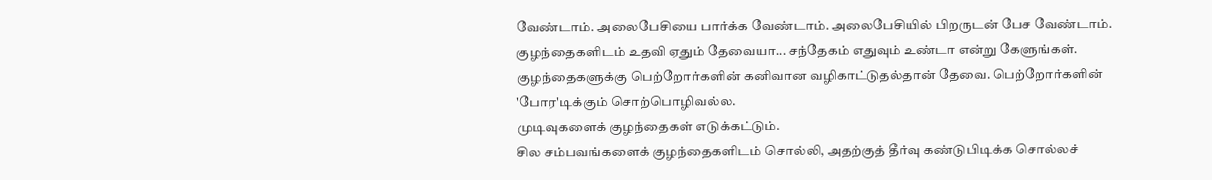வேண்டாம். அலைபேசியை பார்க்க வேண்டாம். அலைபேசியில் பிறருடன் பேச வேண்டாம். குழந்தைகளிடம் உதவி ஏதும் தேவையா... சந்தேகம் எதுவும் உண்டா என்று கேளுங்கள். குழந்தைகளுக்கு பெற்றோர்களின் கனிவான வழிகாட்டுதல்தான் தேவை. பெற்றோர்களின் 'போர'டிக்கும் சொற்பொழிவல்ல.
முடிவுகளைக் குழந்தைகள் எடுக்கட்டும்.
சில சம்பவங்களைக் குழந்தைகளிடம் சொல்லி, அதற்குத் தீர்வு கண்டுபிடிக்க சொல்லச்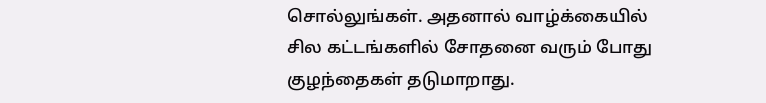சொல்லுங்கள். அதனால் வாழ்க்கையில் சில கட்டங்களில் சோதனை வரும் போது குழந்தைகள் தடுமாறாது.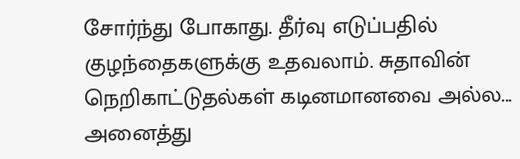சோர்ந்து போகாது. தீர்வு எடுப்பதில் குழந்தைகளுக்கு உதவலாம். சுதாவின் நெறிகாட்டுதல்கள் கடினமானவை அல்ல... அனைத்து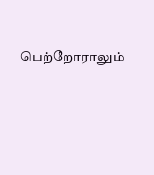பெற்றோராலும்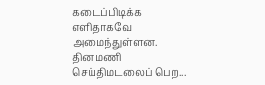கடைப்பிடிக்க எளிதாகவே அமைந்துள்ளன.
தினமணி செய்திமடலைப் பெற...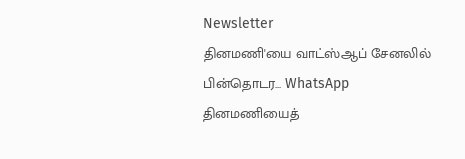Newsletter
தினமணி'யை வாட்ஸ்ஆப் சேனலில் பின்தொடர... WhatsApp
தினமணியைத்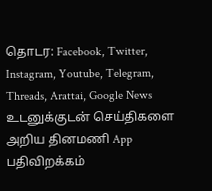தொடர: Facebook, Twitter, Instagram, Youtube, Telegram, Threads, Arattai, Google News
உடனுக்குடன் செய்திகளை அறிய தினமணி App பதிவிறக்கம்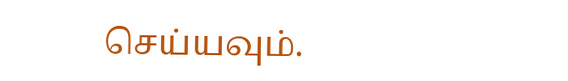செய்யவும்.